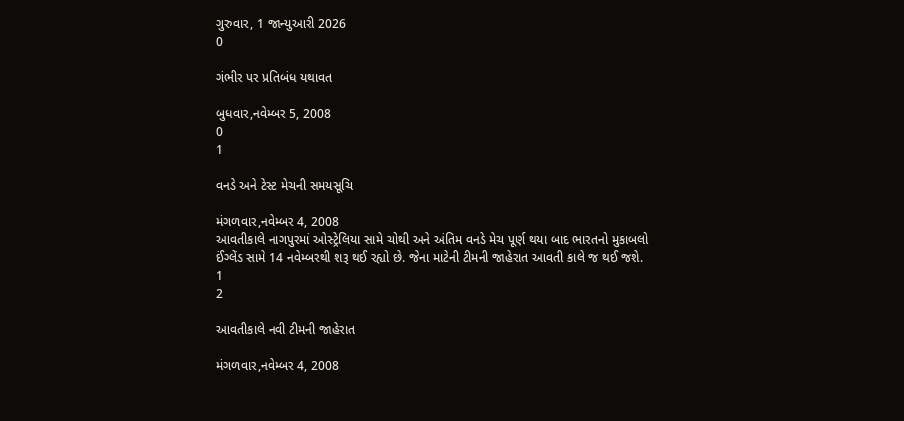ગુરુવાર, 1 જાન્યુઆરી 2026
0

ગંભીર પર પ્રતિબંધ યથાવત

બુધવાર,નવેમ્બર 5, 2008
0
1

વનડે અને ટેસ્ટ મેચની સમયસૂચિ

મંગળવાર,નવેમ્બર 4, 2008
આવતીકાલે નાગપુરમાં ઓસ્ટ્રેલિયા સામે ચોથી અને અંતિમ વનડે મેચ પૂર્ણ થયા બાદ ભારતનો મુકાબલો ઈંગ્લેંડ સામે 14 નવેમ્બરથી શરૂ થઈ રહ્યો છે. જેના માટેની ટીમની જાહેરાત આવતી કાલે જ થઈ જશે.
1
2

આવતીકાલે નવી ટીમની જાહેરાત

મંગળવાર,નવેમ્બર 4, 2008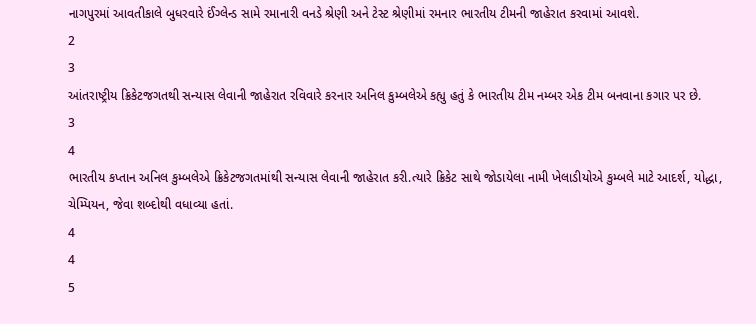નાગપુરમાં આવતીકાલે બુધરવારે ઈંગ્લેન્ડ સામે રમાનારી વનડે શ્રેણી અને ટેસ્ટ શ્રેણીમાં રમનાર ભારતીય ટીમની જાહેરાત કરવામાં આવશે.
2
3
આંતરાષ્ટ્રીય ક્રિકેટજગતથી સન્યાસ લેવાની જાહેરાત રવિવારે કરનાર અનિલ કુમ્બલેએ કહ્યુ હતું કે ભારતીય ટીમ નમ્બર એક ટીમ બનવાના કગાર પર છે.
3
4
ભારતીય કપ્તાન અનિલ કુમ્બલેએ ક્રિકેટજગતમાંથી સન્યાસ લેવાની જાહેરાત કરી.ત્યારે ક્રિકેટ સાથે જોડાયેલા નામી ખેલાડીયોએ કુમ્બલે માટે આદર્શ, યોદ્ધા, ચેમ્પિયન, જેવા શબ્દોથી વધાવ્યા હતાં.
4
4
5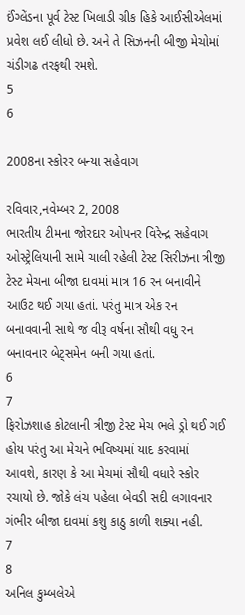ઈંગ્લેંડના પૂર્વ ટેસ્ટ ખિલાડી ગ્રીક હિકે આઈસીએલમાં પ્રવેશ લઈ લીધો છે. અને તે સિઝનની બીજી મેચોમાં ચંડીગઢ તરફથી રમશે.
5
6

2008ના સ્કોરર બન્યા સહેવાગ

રવિવાર,નવેમ્બર 2, 2008
ભારતીય ટીમના જોરદાર ઓપનર વિરેન્દ્ર સહેવાગ ઓસ્ટ્રેલિયાની સામે ચાલી રહેલી ટેસ્ટ સિરીઝના ત્રીજી ટેસ્ટ મેચના બીજા દાવમાં માત્ર 16 રન બનાવીને આઉટ થઈ ગયા હતાં. પરંતુ માત્ર એક રન બનાવવાની સાથે જ વીરૂ વર્ષના સૌથી વધુ રન બનાવનાર બેટ્સમેન બની ગયા હતાં.
6
7
ફિરોઝશાહ કોટલાની ત્રીજી ટેસ્ટ મેચ ભલે ડ્રો થઈ ગઈ હોય પરંતુ આ મેચને ભવિષ્યમાં યાદ કરવામાં આવશે, કારણ કે આ મેચમાં સૌથી વધારે સ્કોર રચાયો છે. જોકે લંચ પહેલા બેવડી સદી લગાવનાર ગંભીર બીજા દાવમાં કશુ કાઠુ કાળી શક્યા નહી.
7
8
અનિલ કુમ્બલેએ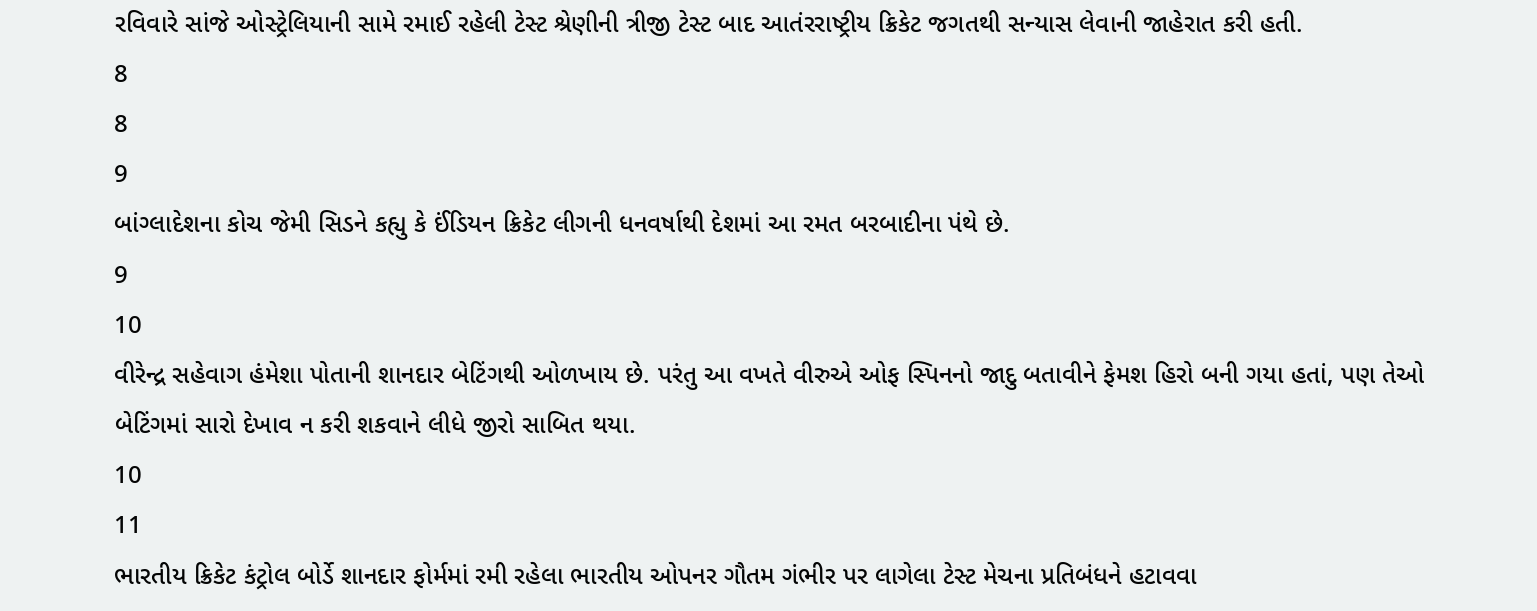રવિવારે સાંજે ઓસ્ટ્રેલિયાની સામે રમાઈ રહેલી ટેસ્ટ શ્રેણીની ત્રીજી ટેસ્ટ બાદ આતંરરાષ્ટ્રીય ક્રિકેટ જગતથી સન્યાસ લેવાની જાહેરાત કરી હતી.
8
8
9
બાંગ્લાદેશના કોચ જેમી સિડને કહ્યુ કે ઈંડિયન ક્રિકેટ લીગની ધનવર્ષાથી દેશમાં આ રમત બરબાદીના પંથે છે.
9
10
વીરેન્દ્ર સહેવાગ હંમેશા પોતાની શાનદાર બેટિંગથી ઓળખાય છે. પરંતુ આ વખતે વીરુએ ઓફ સ્પિનનો જાદુ બતાવીને ફેમશ હિરો બની ગયા હતાં, પણ તેઓ બેટિંગમાં સારો દેખાવ ન કરી શકવાને લીધે જીરો સાબિત થયા.
10
11
ભારતીય ક્રિકેટ કંટ્રોલ બોર્ડે શાનદાર ફોર્મમાં રમી રહેલા ભારતીય ઓપનર ગૌતમ ગંભીર પર લાગેલા ટેસ્ટ મેચના પ્રતિબંધને હટાવવા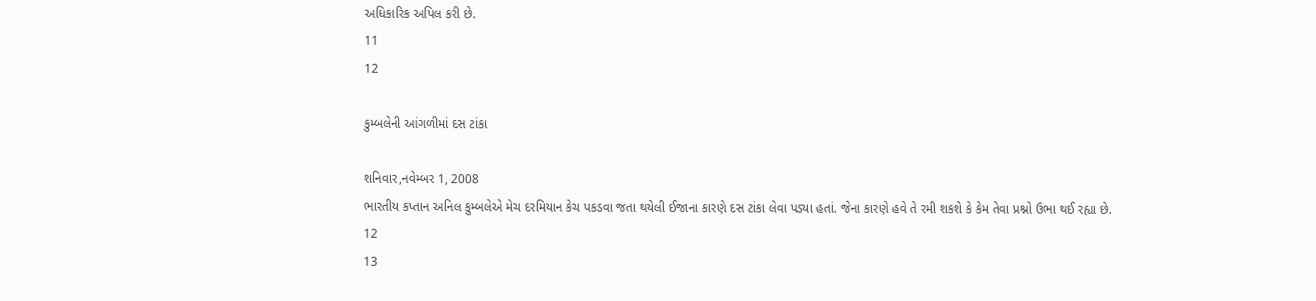અધિકારિક અપિલ કરી છે.
11
12

કુમ્બલેની આંગળીમાં દસ ટાંકા

શનિવાર,નવેમ્બર 1, 2008
ભારતીય કપ્તાન અનિલ કુમ્બલેએ મેચ દરમિયાન કેચ પકડવા જતા થયેલી ઈજાના કારણે દસ ટાંકા લેવા પડ્યા હતાં. જેના કારણે હવે તે રમી શકશે કે કેમ તેવા પ્રશ્નો ઉભા થઈ રહ્યા છે.
12
13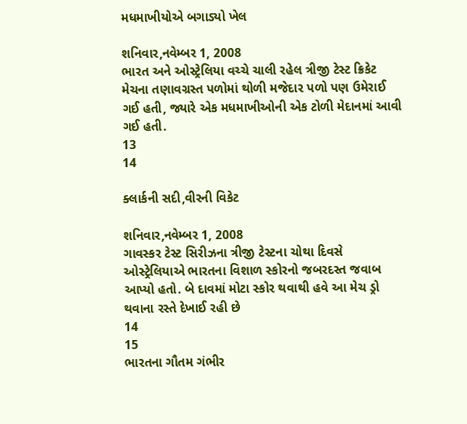મધમાખીયોએ બગાડ્યો ખેલ

શનિવાર,નવેમ્બર 1, 2008
ભારત અને ઓસ્ટ્રેલિયા વચ્ચે ચાલી રહેલ ત્રીજી ટેસ્ટ ક્રિકેટ મેચના તણાવગ્રસ્ત પળોમાં થોળી મજેદાર પળો પણ ઉમેરાઈ ગઈ હતી, જ્યારે એક મધમાખીઓની એક ટોળી મેદાનમાં આવી ગઈ હતી.
13
14

ક્લાર્કની સદી,વીરની વિકેટ

શનિવાર,નવેમ્બર 1, 2008
ગાવસ્કર ટેસ્ટ સિરીઝના ત્રીજી ટેસ્ટના ચોથા દિવસે ઓસ્ટ્રેલિયાએ ભારતના વિશાળ સ્કોરનો જબરદસ્ત જવાબ આપ્યો હતો. બે દાવમાં મોટા સ્કોર થવાથી હવે આ મેચ ડ્રો થવાના રસ્તે દેખાઈ રહી છે
14
15
ભારતના ગૌતમ ગંભીર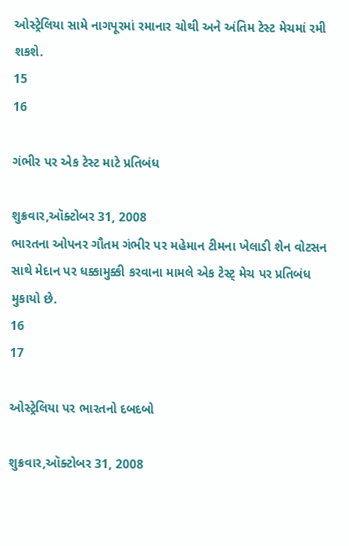ઓસ્ટ્રેલિયા સામે નાગપૂરમાં રમાનાર ચોથી અને અંતિમ ટેસ્ટ મેચમાં રમી શકશે.
15
16

ગંભીર પર એક ટેસ્ટ માટે પ્રતિબંધ

શુક્રવાર,ઑક્ટોબર 31, 2008
ભારતના ઓપનર ગૌતમ ગંભીર પર મહેમાન ટીમના ખેલાડી શેન વોટસન સાથે મેદાન પર ધક્કામુક્કી કરવાના મામલે એક ટેસ્ટ્ મેચ પર પ્રતિબંધ મુકાયો છે.
16
17

ઓસ્ટ્રેલિયા પર ભારતનો દબદબો

શુક્રવાર,ઑક્ટોબર 31, 2008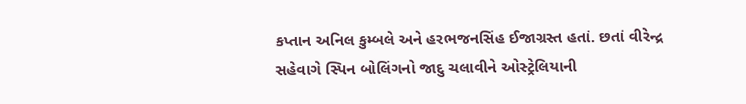કપ્તાન અનિલ કુમ્બલે અને હરભજનસિંહ ઈજાગ્રસ્ત હતાં. છતાં વીરેન્દ્ર સહેવાગે સ્પિન બોલિંગનો જાદુ ચલાવીને ઓસ્ટ્રેલિયાની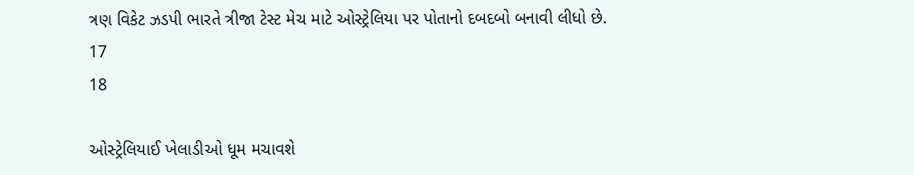ત્રણ વિકેટ ઝડપી ભારતે ત્રીજા ટેસ્ટ મેચ માટે ઓસ્ટ્રેલિયા પર પોતાનો દબદબો બનાવી લીધો છે.
17
18

ઓસ્ટ્રેલિયાઈ ખેલાડીઓ ધૂમ મચાવશે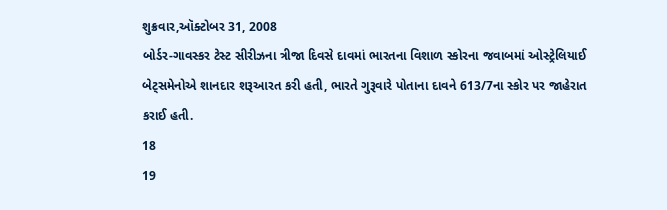શુક્રવાર,ઑક્ટોબર 31, 2008
બોર્ડર-ગાવસ્કર ટેસ્ટ સીરીઝના ત્રીજા દિવસે દાવમાં ભારતના વિશાળ સ્કોરના જવાબમાં ઓસ્ટ્રેલિયાઈ બેટ્સમેનોએ શાનદાર શરૂઆરત કરી હતી, ભારતે ગુરૂવારે પોતાના દાવને 613/7ના સ્કોર પર જાહેરાત કરાઈ હતી.
18
19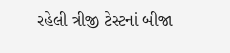રહેલી ત્રીજી ટેસ્ટનાં બીજા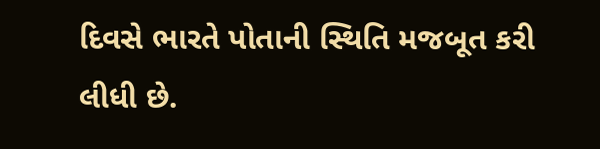દિવસે ભારતે પોતાની સ્થિતિ મજબૂત કરી લીધી છે.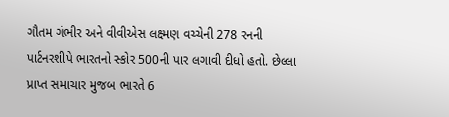ગૌતમ ગંભીર અને વીવીએસ લક્ષ્મણ વચ્ચેની 278 રનની પાર્ટનરશીપે ભારતનો સ્કોર 500ની પાર લગાવી દીધો હતો. છેલ્લા પ્રાપ્ત સમાચાર મુજબ ભારતે 6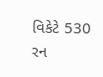વિકેટે 530 રન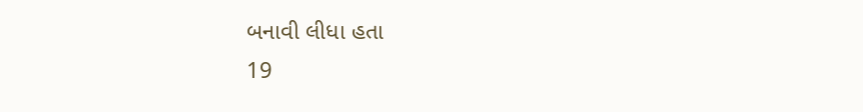બનાવી લીધા હતા
19